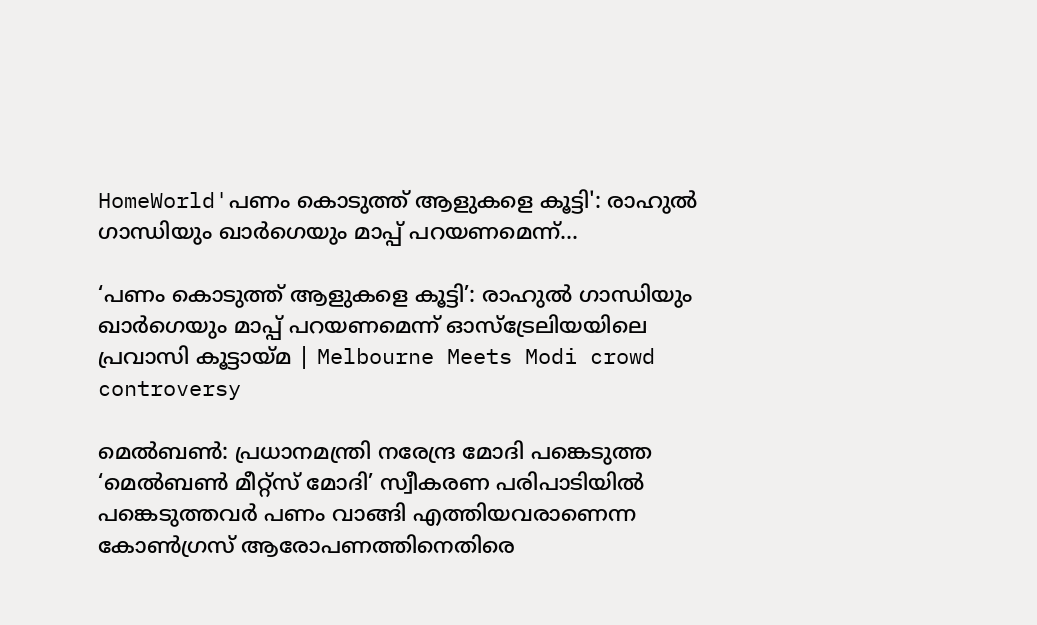HomeWorld'പണം കൊടുത്ത് ആളുകളെ കൂട്ടി': രാഹുൽ ഗാന്ധിയും ഖാർഗെയും മാപ്പ് പറയണമെന്ന്...

‘പണം കൊടുത്ത് ആളുകളെ കൂട്ടി’: രാഹുൽ ഗാന്ധിയും ഖാർഗെയും മാപ്പ് പറയണമെന്ന് ഓസ്‌ട്രേലിയയിലെ പ്രവാസി കൂട്ടായ്മ | Melbourne Meets Modi crowd controversy

മെൽബൺ: പ്രധാനമന്ത്രി നരേന്ദ്ര മോദി പങ്കെടുത്ത ‘മെൽബൺ മീറ്റ്‌സ് മോദി’ സ്വീകരണ പരിപാടിയിൽ പങ്കെടുത്തവർ പണം വാങ്ങി എത്തിയവരാണെന്ന കോൺഗ്രസ് ആരോപണത്തിനെതിരെ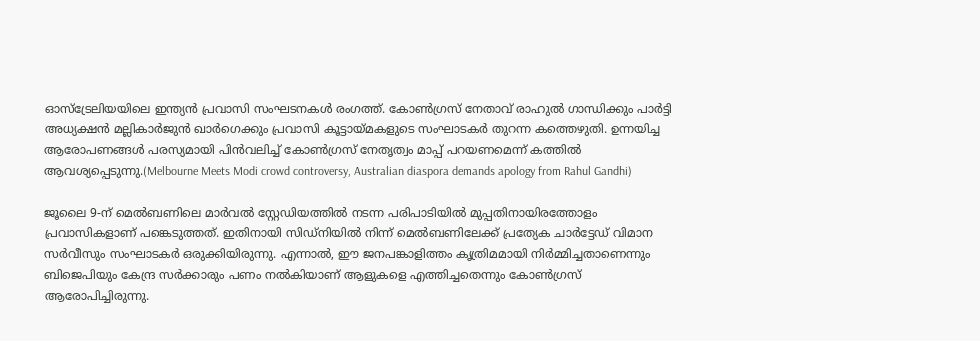ഓസ്‌ട്രേലിയയിലെ ഇന്ത്യൻ പ്രവാസി സംഘടനകൾ രംഗത്ത്. കോൺഗ്രസ് നേതാവ് രാഹുൽ ഗാന്ധിക്കും പാർട്ടി അധ്യക്ഷൻ മല്ലികാർജുൻ ഖാർഗെക്കും പ്രവാസി കൂട്ടായ്മകളുടെ സംഘാടകർ തുറന്ന കത്തെഴുതി. ഉന്നയിച്ച ആരോപണങ്ങൾ പരസ്യമായി പിൻവലിച്ച് കോൺഗ്രസ് നേതൃത്വം മാപ്പ് പറയണമെന്ന് കത്തിൽ ആവശ്യപ്പെടുന്നു.(Melbourne Meets Modi crowd controversy, Australian diaspora demands apology from Rahul Gandhi)

ജൂലൈ 9-ന് മെൽബണിലെ മാർവൽ സ്റ്റേഡിയത്തിൽ നടന്ന പരിപാടിയിൽ മുപ്പതിനായിരത്തോളം പ്രവാസികളാണ് പങ്കെടുത്തത്. ഇതിനായി സിഡ്നിയിൽ നിന്ന് മെൽബണിലേക്ക് പ്രത്യേക ചാർട്ടേഡ് വിമാന സർവീസും സംഘാടകർ ഒരുക്കിയിരുന്നു. എന്നാൽ, ഈ ജനപങ്കാളിത്തം കൃത്രിമമായി നിർമ്മിച്ചതാണെന്നും ബിജെപിയും കേന്ദ്ര സർക്കാരും പണം നൽകിയാണ് ആളുകളെ എത്തിച്ചതെന്നും കോൺഗ്രസ് ആരോപിച്ചിരുന്നു.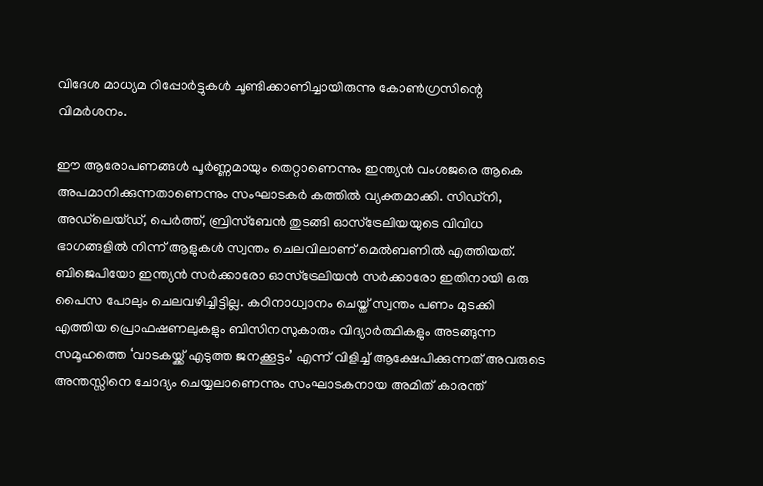വിദേശ മാധ്യമ റിപ്പോർട്ടുകൾ ചൂണ്ടിക്കാണിച്ചായിരുന്നു കോൺഗ്രസിന്റെ വിമർശനം.

ഈ ആരോപണങ്ങൾ പൂർണ്ണമായും തെറ്റാണെന്നും ഇന്ത്യൻ വംശജരെ ആകെ അപമാനിക്കുന്നതാണെന്നും സംഘാടകർ കത്തിൽ വ്യക്തമാക്കി. സിഡ്നി, അഡ്‌ലെയ്ഡ്, പെർത്ത്, ബ്രിസ്ബേൻ തുടങ്ങി ഓസ്‌ട്രേലിയയുടെ വിവിധ ഭാഗങ്ങളിൽ നിന്ന് ആളുകൾ സ്വന്തം ചെലവിലാണ് മെൽബണിൽ എത്തിയത്. ബിജെപിയോ ഇന്ത്യൻ സർക്കാരോ ഓസ്‌ട്രേലിയൻ സർക്കാരോ ഇതിനായി ഒരു പൈസ പോലും ചെലവഴിച്ചിട്ടില്ല. കഠിനാധ്വാനം ചെയ്ത് സ്വന്തം പണം മുടക്കി എത്തിയ പ്രൊഫഷണലുകളും ബിസിനസുകാരും വിദ്യാർത്ഥികളും അടങ്ങുന്ന സമൂഹത്തെ ‘വാടകയ്ക്ക് എടുത്ത ജനക്കൂട്ടം’ എന്ന് വിളിച്ച് ആക്ഷേപിക്കുന്നത് അവരുടെ അന്തസ്സിനെ ചോദ്യം ചെയ്യലാണെന്നും സംഘാടകനായ അമിത് കാരന്ത്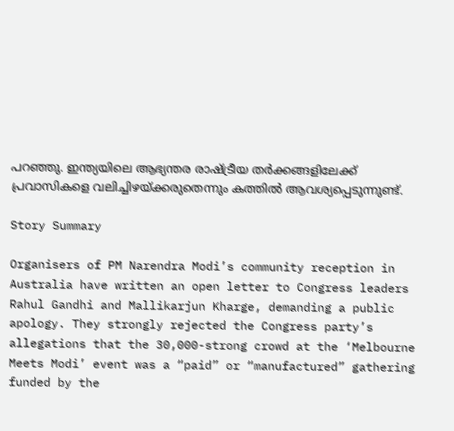പറഞ്ഞു. ഇന്ത്യയിലെ ആഭ്യന്തര രാഷ്ട്രീയ തർക്കങ്ങളിലേക്ക് പ്രവാസികളെ വലിച്ചിഴയ്ക്കരുതെന്നും കത്തിൽ ആവശ്യപ്പെടുന്നുണ്ട്.

Story Summary

Organisers of PM Narendra Modi’s community reception in Australia have written an open letter to Congress leaders Rahul Gandhi and Mallikarjun Kharge, demanding a public apology. They strongly rejected the Congress party’s allegations that the 30,000-strong crowd at the ‘Melbourne Meets Modi’ event was a “paid” or “manufactured” gathering funded by the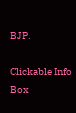BJP.

Clickable Info Box